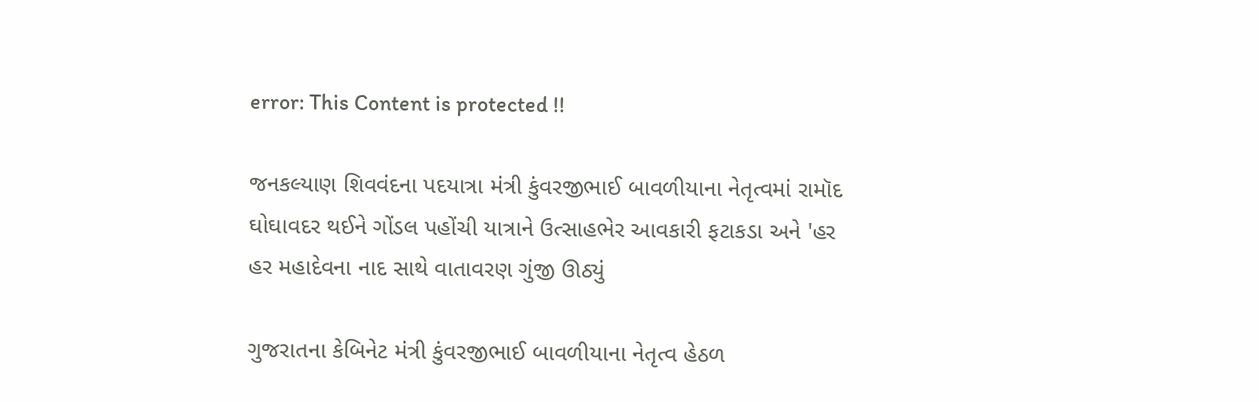error: This Content is protected !!

જનકલ્યાણ શિવવંદના પદયાત્રા મંત્રી કુંવરજીભાઈ બાવળીયાના નેતૃત્વમાં રામૉદ ઘોઘાવદર થઈને ગોંડલ પહોંચી યાત્રાને ઉત્સાહભેર આવકારી ફટાકડા અને 'હર હર મહાદેવના નાદ સાથે વાતાવરણ ગુંજી ઊઠ્યું

ગુજરાતના કેબિનેટ મંત્રી કુંવરજીભાઈ બાવળીયાના નેતૃત્વ હેઠળ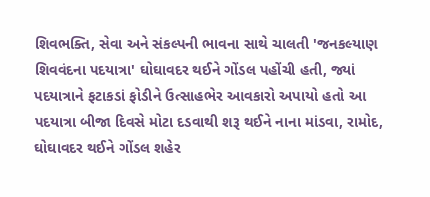શિવભક્તિ, સેવા અને સંકલ્પની ભાવના સાથે ચાલતી 'જનકલ્યાણ શિવવંદના પદયાત્રા' ઘોઘાવદર થઈને ગોંડલ પહોંચી હતી, જ્યાં પદયાત્રાને ફટાકડાં ફોડીને ઉત્સાહભેર આવકારો અપાયો હતો આ પદયાત્રા બીજા દિવસે મોટા દડવાથી શરૂ થઈને નાના માંડવા, રામોદ, ઘોઘાવદર થઈને ગોંડલ શહેર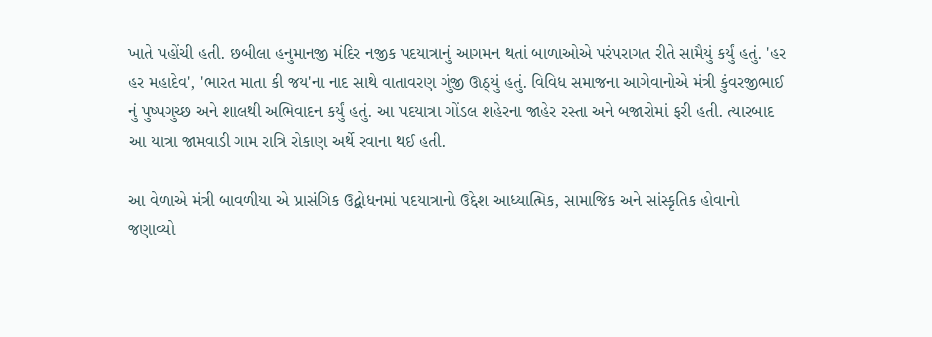ખાતે પહોંચી હતી. છબીલા હનુમાનજી મંદિર નજીક પદયાત્રાનું આગમન થતાં બાળાઓએ પરંપરાગત રીતે સામૈયું કર્યું હતું. 'હર હર મહાદેવ', 'ભારત માતા કી જય'ના નાદ સાથે વાતાવરણ ગુંજી ઊઠ્યું હતું. વિવિધ સમાજના આગેવાનોએ મંત્રી કુંવરજીભાઈ નું પુષ્પગુચ્છ અને શાલથી અભિવાદન કર્યું હતું. આ પદયાત્રા ગોંડલ શહેરના જાહેર રસ્તા અને બજારોમાં ફરી હતી. ત્યારબાદ આ યાત્રા જામવાડી ગામ રાત્રિ રોકાણ અર્થે રવાના થઈ હતી.

આ વેળાએ મંત્રી બાવળીયા એ પ્રાસંગિક ઉદ્બોધનમાં પદયાત્રાનો ઉદ્દેશ આધ્યાત્મિક, સામાજિક અને સાંસ્કૃતિક હોવાનો જણાવ્યો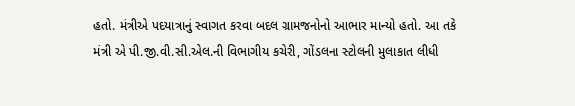હતો. મંત્રીએ પદયાત્રાનું સ્વાગત કરવા બદલ ગ્રામજનોનો આભાર માન્યો હતો. આ તકે મંત્રી એ પી.જી.વી.સી.એલ.ની વિભાગીય કચેરી, ગોંડલના સ્ટોલની મુલાકાત લીધી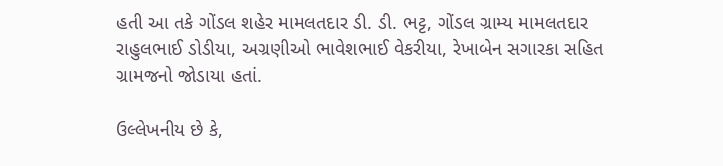હતી આ તકે ગોંડલ શહેર મામલતદાર ડી. ડી. ભટ્ટ, ગોંડલ ગ્રામ્ય મામલતદાર રાહુલભાઈ ડોડીયા, અગ્રણીઓ ભાવેશભાઈ વેકરીયા, રેખાબેન સગારકા સહિત ગ્રામજનો જોડાયા હતાં.

ઉલ્લેખનીય છે કે,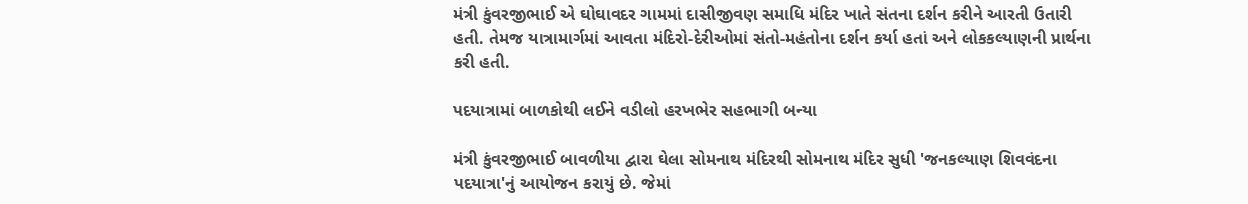મંત્રી કુંવરજીભાઈ એ ઘોઘાવદર ગામમાં દાસીજીવણ સમાધિ મંદિર ખાતે સંતના દર્શન કરીને આરતી ઉતારી હતી. તેમજ યાત્રામાર્ગમાં આવતા મંદિરો-દેરીઓમાં સંતો-મહંતોના દર્શન કર્યા હતાં અને લોકકલ્યાણની પ્રાર્થના કરી હતી.

પદયાત્રામાં બાળકોથી લઈને વડીલો હરખભેર સહભાગી બન્યા

મંત્રી કુંવરજીભાઈ બાવળીયા દ્વારા ઘેલા સોમનાથ મંદિરથી સોમનાથ મંદિર સુધી 'જનકલ્યાણ શિવવંદના પદયાત્રા'નું આયોજન કરાયું છે. જેમાં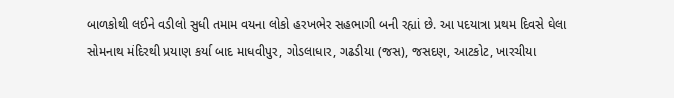બાળકોથી લઈને વડીલો સુધી તમામ વયના લોકો હરખભેર સહભાગી બની રહ્યાં છે. આ પદયાત્રા પ્રથમ દિવસે ઘેલા સોમનાથ મંદિરથી પ્રયાણ કર્યા બાદ માધવીપુર, ગોડલાધાર, ગઢડીયા (જસ), જસદણ, આટકોટ, ખારચીયા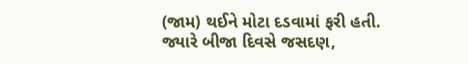(જામ) થઈને મોટા દડવામાં ફરી હતી. જ્યારે બીજા દિવસે જસદણ,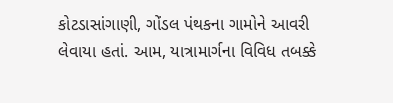કોટડાસાંગાણી, ગોંડલ પંથકના ગામોને આવરી લેવાયા હતાં. આમ, યાત્રામાર્ગના વિવિધ તબક્કે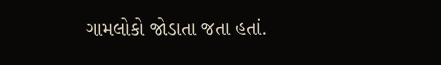ગામલોકો જોડાતા જતા હતાં.